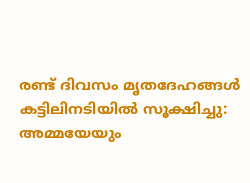രണ്ട് ദിവസം മൃതദേഹങ്ങൾ കട്ടിലിനടിയിൽ സൂക്ഷിച്ചു:  അമ്മയേയും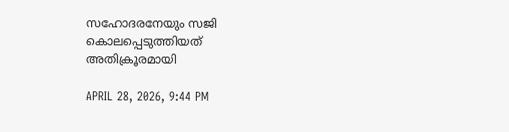സഹോദരനേയും സജി കൊലപ്പെടുത്തിയത് അതിക്രൂരമായി

APRIL 28, 2026, 9:44 PM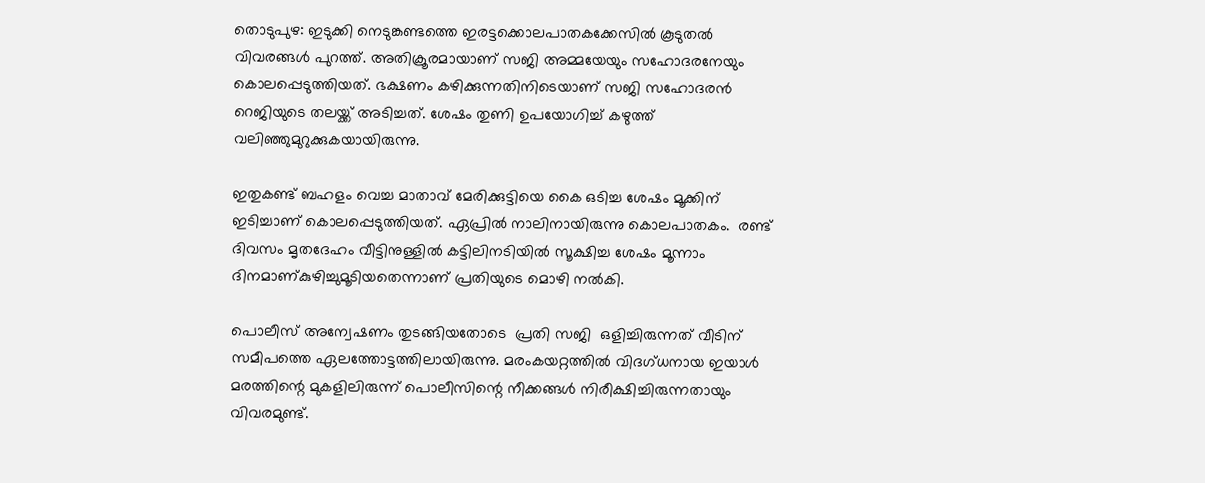തൊടുപുഴ: ഇടുക്കി നെടുങ്കണ്ടത്തെ ഇരട്ടക്കൊലപാതകക്കേസിൽ കൂടുതൽ വിവരങ്ങൾ പുറത്ത്. അതിക്രൂരമായാണ് സജി അമ്മയേയും സഹോദരനേയും  കൊലപ്പെടുത്തിയത്. ഭക്ഷണം കഴിക്കുന്നതിനിടെയാണ് സജി സഹോദരൻ റെജിയുടെ തലയ്ക്ക് അടിച്ചത്. ശേഷം തുണി ഉപയോഗിച്ച് കഴുത്ത് വലിഞ്ഞുമുറുക്കുകയായിരുന്നു.

ഇതുകണ്ട് ബഹളം വെച്ച മാതാവ് മേരിക്കുട്ടിയെ കൈ ഒടിച്ച ശേഷം മൂക്കിന് ഇടിച്ചാണ് കൊലപ്പെടുത്തിയത്. ഏപ്രിൽ നാലിനായിരുന്നു കൊലപാതകം.  രണ്ട് ദിവസം മൃതദേഹം വീട്ടിനുള്ളിൽ കട്ടിലിനടിയിൽ സൂക്ഷിച്ച ശേഷം മൂന്നാം ദിനമാണ്കുഴിച്ചുമൂടിയതെന്നാണ് പ്രതിയുടെ മൊഴി നൽകി.

പൊലീസ് അന്വേഷണം തുടങ്ങിയതോടെ  പ്രതി സജി  ഒളിച്ചിരുന്നത് വീടിന് സമീപത്തെ ഏലത്തോട്ടത്തിലായിരുന്നു. മരംകയറ്റത്തിൽ വിദഗ്ധനായ ഇയാൾ മരത്തിന്റെ മുകളിലിരുന്ന് പൊലീസിന്റെ നീക്കങ്ങൾ നിരീക്ഷിച്ചിരുന്നതായും വിവരമുണ്ട്.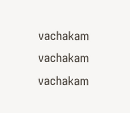vachakam
vachakam
vachakam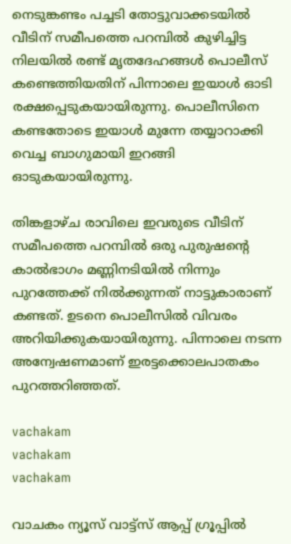നെടുങ്കണ്ടം പച്ചടി തോട്ടുവാക്കടയിൽ വീടിന് സമീപത്തെ പറമ്പിൽ കുഴിച്ചിട്ട നിലയിൽ രണ്ട് മൃതദേഹങ്ങൾ പൊലീസ് കണ്ടെത്തിയതിന് പിന്നാലെ ഇയാൾ ഓടി രക്ഷപ്പെടുകയായിരുന്നു. പൊലീസിനെ കണ്ടതോടെ ഇയാൾ മുന്നേ തയ്യാറാക്കി വെച്ച ബാഗുമായി ഇറങ്ങി ഓടുകയായിരുന്നു.

തിങ്കളാഴ്ച രാവിലെ ഇവരുടെ വീടിന് സമീപത്തെ പറമ്പിൽ ഒരു പുരുഷന്റെ കാൽഭാഗം മണ്ണിനടിയിൽ നിന്നും പുറത്തേക്ക് നിൽക്കുന്നത് നാട്ടുകാരാണ് കണ്ടത്. ഉടനെ പൊലീസിൽ വിവരം അറിയിക്കുകയായിരുന്നു. പിന്നാലെ നടന്ന അന്വേഷണമാണ് ഇരട്ടക്കൊലപാതകം പുറത്തറിഞ്ഞത്.

vachakam
vachakam
vachakam

വാചകം ന്യൂസ് വാട്ട്സ് ആപ്പ് ഗ്രൂപ്പിൽ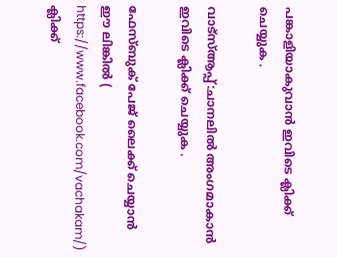പങ്കാളിയാകുവാൻ ഇവിടെ ക്ലിക്ക് ചെയ്യുക .

വാട്സ്ആപ്പ്:ചാനലിൽ അംഗമാകാൻ ഇവിടെ ക്ലിക്ക് ചെയ്യുക .

ഫേസ്ബുക് പേജ് ലൈക്ക് ചെയ്യാൻ ഈ ലിങ്കിൽ (
https://www.facebook.com/vachakam/) ക്ലിക്ക്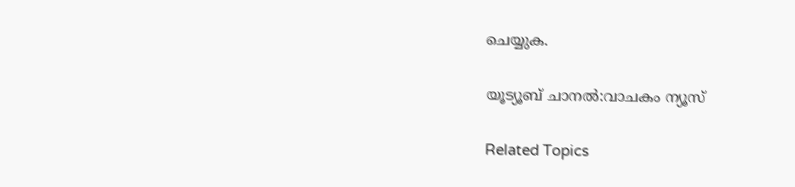ചെയ്യുക.

യൂട്യൂബ് ചാനൽ:വാചകം ന്യൂസ്

Related Topics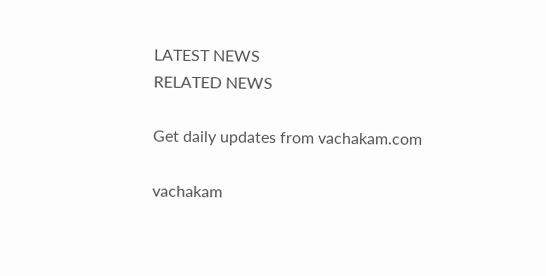LATEST NEWS
RELATED NEWS

Get daily updates from vachakam.com

vachakam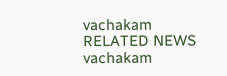vachakam
RELATED NEWS
vachakam